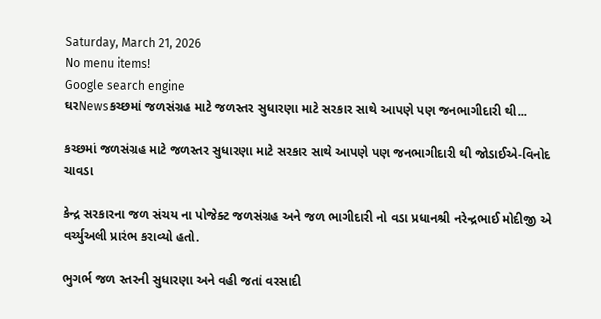Saturday, March 21, 2026
No menu items!
Google search engine
ઘરNewsકચ્છમાં જળસંગ્રહ માટે જળસ્તર સુધારણા માટે સરકાર સાથે આપણે પણ જનભાગીદારી થી...

કચ્છમાં જળસંગ્રહ માટે જળસ્તર સુધારણા માટે સરકાર સાથે આપણે પણ જનભાગીદારી થી જોડાઈએ-વિનોદ ચાવડા

કેન્દ્ર સરકારના જળ સંચય ના પોજેક્ટ જળસંગ્રહ અને જળ ભાગીદારી નો વડા પ્રધાનશ્રી નરેન્દ્રભાઈ મોદીજી એ વર્ચ્યુઅલી પ્રારંભ કરાવ્યો હતો.

ભુગર્ભ જળ સ્તરની સુધારણા અને વહી જતાં વરસાદી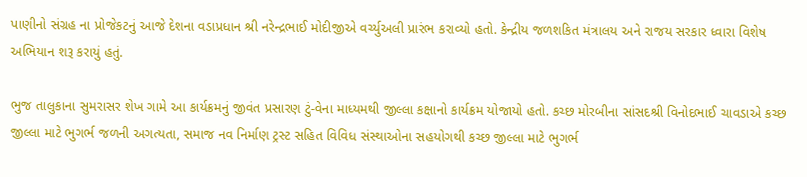પાણીનો સંગ્રહ ના પ્રોજેકટનું આજે દેશના વડાપ્રધાન શ્રી નરેન્દ્રભાઈ મોદીજીએ વર્ચ્યુઅલી પ્રારંભ કરાવ્યો હતો. કેન્દ્રીય જળશકિત મંત્રાલય અને રાજય સરકાર ધ્વારા વિશેષ અભિયાન શરૂ કરાયું હતું.

ભુજ તાલુકાના સુમરાસર શેખ ગામે આ કાર્યક્રમનું જીવંત પ્રસારણ ટું-વેના માધ્યમથી જીલ્લા કક્ષાનો કાર્યક્રમ યોજાયો હતો. કચ્છ મોરબીના સાંસદશ્રી વિનોદભાઈ ચાવડાએ કચ્છ જીલ્લા માટે ભુગર્ભ જળની અગત્યતા, સમાજ નવ નિર્માણ ટ્રસ્ટ સહિત વિવિધ સંસ્થાઓના સહયોગથી કચ્છ જીલ્લા માટે ભુગર્ભ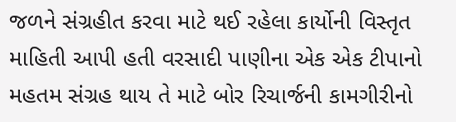જળને સંગ્રહીત કરવા માટે થઈ રહેલા કાર્યોની વિસ્તૃત માહિતી આપી હતી વરસાદી પાણીના એક એક ટીપાનો મહતમ સંગ્રહ થાય તે માટે બોર રિચાર્જની કામગીરીનો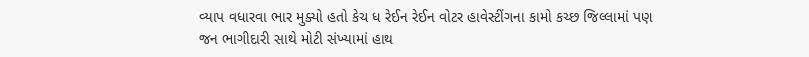વ્યાપ વધારવા ભાર મુક્યો હતો કેચ ધ રેઈન રેઈન વોટર હાવેસ્ટીંગના કામો કચ્છ જિલ્લામાં પણ જન ભાગીદારી સાથે મોટી સંખ્યામાં હાથ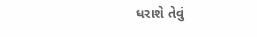ધરાશે તેવું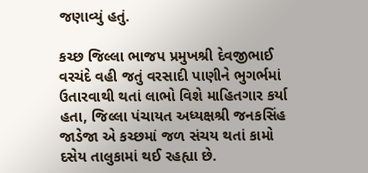જણાવ્યું હતું.

કચ્છ જિલ્લા ભાજપ પ્રમુખશ્રી દેવજીભાઈ વરચંદે વહી જતું વરસાદી પાણીને ભુગર્ભમાં ઉતારવાથી થતાં લાભો વિશે માહિતગાર કર્યા હતા, જિલ્લા પંચાયત અધ્યક્ષશ્રી જનકસિંહ જાડેજા એ કચ્છમાં જળ સંચય થતાં કામો દસેય તાલુકામાં થઈ રહહ્યા છે.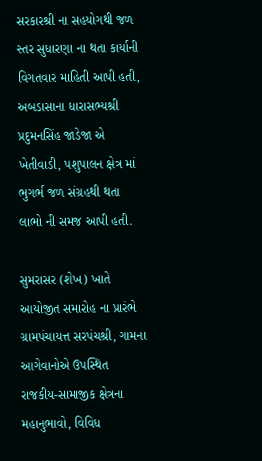સરકારશ્રી ના સહયોગથી જળ સ્તર સુધારણા ના થતા કાર્યાની વિગતવાર માહિતી આપી હતી, અબડાસાના ધારાસભ્યશ્રી પ્રદુમનસિંહ જાડેજા એ ખેતીવાડી, પશુપાલન ક્ષેત્ર માં ભુગર્ભ જળ સંગ્રહથી થતા લાભો ની સમજ આપી હતી.

સુમરાસર (શેખ) ખાતે આયોજીત સમારોહ ના પ્રારંભે ગ્રામપંચાયત્ત સરપંચશ્રી, ગામના આગેવાનોએ ઉપસ્થિત રાજકીય-સામાજીક ક્ષેત્રના મહાનુભાવો, વિવિધ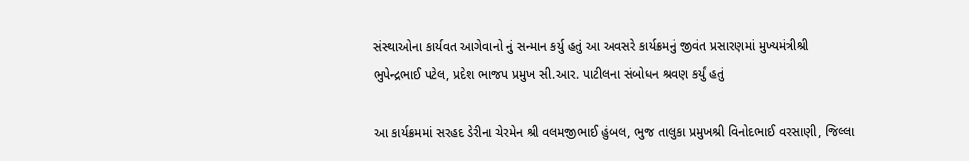સંસ્થાઓના કાર્યવત આગેવાનો નું સન્માન કર્યુ હતું આ અવસરે કાર્યક્રમનું જીવંત પ્રસારણમાં મુખ્યમંત્રીશ્રી ભુપેન્દ્રભાઈ પટેલ, પ્રદેશ ભાજપ પ્રમુખ સી.આર. પાટીલના સંબોધન શ્રવણ કર્યું હતું

આ કાર્યક્રમમાં સરહદ ડેરીના ચેરમેન શ્રી વલમજીભાઈ હુંબલ, ભુજ તાલુકા પ્રમુખશ્રી વિનોદભાઈ વરસાણી, જિલ્લા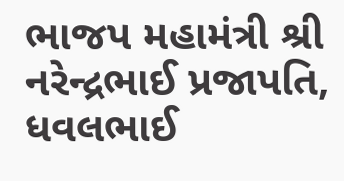ભાજપ મહામંત્રી શ્રી નરેન્દ્રભાઈ પ્રજાપતિ, ધવલભાઈ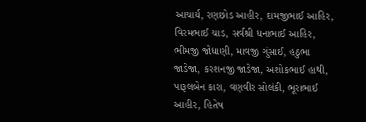આચાર્ય, રણછોડ આહીર, દામજીભાઈ આહિર, વિરમભાઈ ચાડ, સર્વશ્રી ધનાભાઈ આહિર, ભીમજી જોધાણી, માવજી ગુંસાઈ, હઠુભા જાડેજા, કરશનજી જાડેજા, અશોકભાઈ હાથી, પારૂલબેન કારા, વણવીર સોલંકી, ભૂરાભાઈ આહીર, હિતેષ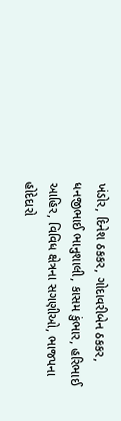ખંડોર, દિનેશ ઠકકર, ગોદાવરીબેન ઠકકર, ધનજીભાઈ ભાનુશાલી, કાસમ કુંભાર, હરિભાઈ આહિર, વિવિધ ક્ષેત્રના સગણીઓ, ભાજપના હોદેદારો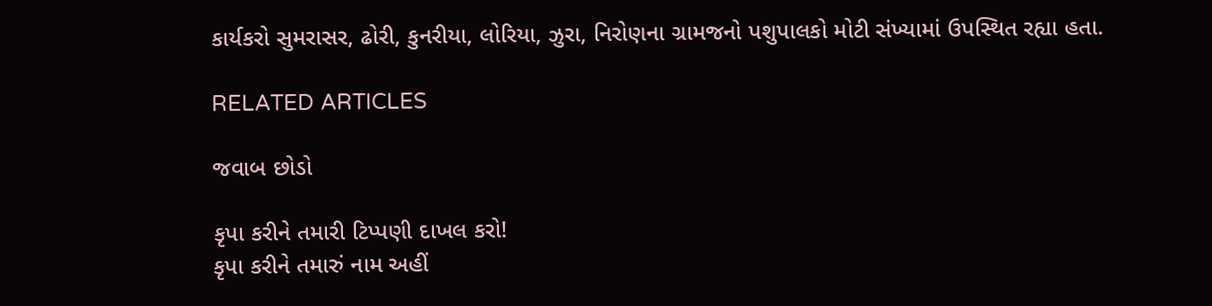કાર્યકરો સુમરાસર, ઢોરી, કુનરીયા, લોરિયા, ઝુરા, નિરોણના ગ્રામજનો પશુપાલકો મોટી સંખ્યામાં ઉપસ્થિત રહ્યા હતા.

RELATED ARTICLES

જવાબ છોડો

કૃપા કરીને તમારી ટિપ્પણી દાખલ કરો!
કૃપા કરીને તમારું નામ અહીં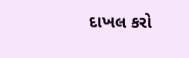દાખલ કરો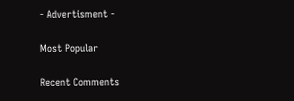- Advertisment -

Most Popular

Recent Comments